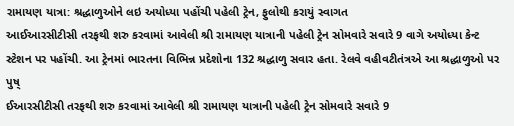રામાયણ યાત્રા: શ્રદ્ધાળુઓને લઇ અયોધ્યા પહોંચી પહેલી ટ્રેન, ફુલોથી કરાયું સ્વાગત
આઈઆરસીટીસી તરફથી શરુ કરવામાં આવેલી શ્રી રામાયણ યાત્રાની પહેલી ટ્રેન સોમવારે સવારે 9 વાગે અયોધ્યા કેન્ટ સ્ટેશન પર પહોંચી. આ ટ્રેનમાં ભારતના વિભિન્ન પ્રદેશોના 132 શ્રદ્ધાળુ સવાર હતા. રેલવે વહીવટીતંત્રએ આ શ્રદ્ધાળુઓ પર પુષ્
ઈઆરસીટીસી તરફથી શરુ કરવામાં આવેલી શ્રી રામાયણ યાત્રાની પહેલી ટ્રેન સોમવારે સવારે 9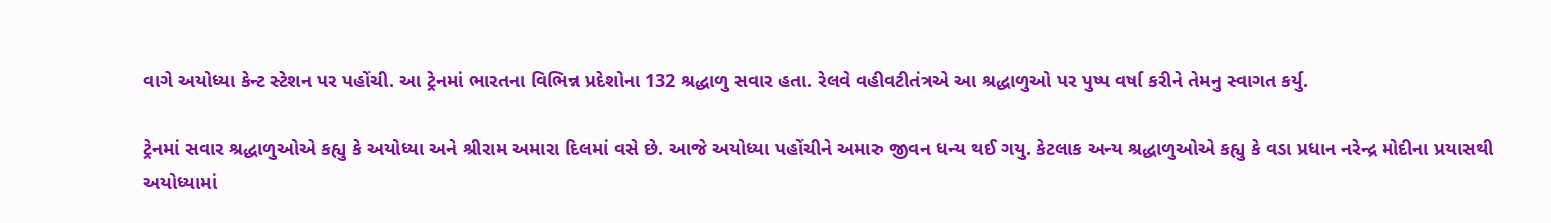વાગે અયોધ્યા કેન્ટ સ્ટેશન પર પહોંચી. આ ટ્રેનમાં ભારતના વિભિન્ન પ્રદેશોના 132 શ્રદ્ધાળુ સવાર હતા. રેલવે વહીવટીતંત્રએ આ શ્રદ્ધાળુઓ પર પુષ્પ વર્ષા કરીને તેમનુ સ્વાગત કર્યુ.

ટ્રેનમાં સવાર શ્રદ્ધાળુઓએ કહ્યુ કે અયોધ્યા અને શ્રીરામ અમારા દિલમાં વસે છે. આજે અયોધ્યા પહોંચીને અમારુ જીવન ધન્ય થઈ ગયુ. કેટલાક અન્ય શ્રદ્ધાળુઓએ કહ્યુ કે વડા પ્રધાન નરેન્દ્ર મોદીના પ્રયાસથી અયોધ્યામાં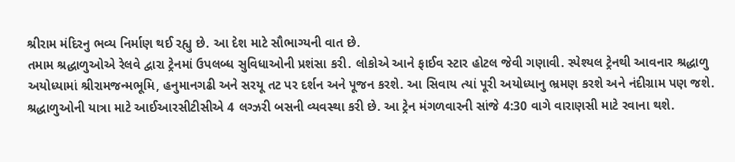શ્રીરામ મંદિરનુ ભવ્ય નિર્માણ થઈ રહ્યુ છે. આ દેશ માટે સૌભાગ્યની વાત છે.
તમામ શ્રદ્ધાળુઓએ રેલવે દ્વારા ટ્રેનમાં ઉપલબ્ધ સુવિધાઓની પ્રશંસા કરી. લોકોએ આને ફાઈવ સ્ટાર હોટલ જેવી ગણાવી. સ્પેશ્યલ ટ્રેનથી આવનાર શ્રદ્ધાળુ અયોધ્યામાં શ્રીરામજન્મભૂમિ, હનુમાનગઢી અને સરયૂ તટ પર દર્શન અને પૂજન કરશે. આ સિવાય ત્યાં પૂરી અયોધ્યાનુ ભ્રમણ કરશે અને નંદીગ્રામ પણ જશે.
શ્રદ્ધાળુઓની યાત્રા માટે આઈઆરસીટીસીએ 4 લગ્ઝરી બસની વ્યવસ્થા કરી છે. આ ટ્રેન મંગળવારની સાંજે 4:30 વાગે વારાણસી માટે રવાના થશે.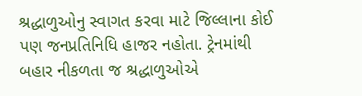શ્રદ્ધાળુઓનુ સ્વાગત કરવા માટે જિલ્લાના કોઈ પણ જનપ્રતિનિધિ હાજર નહોતા. ટ્રેનમાંથી બહાર નીકળતા જ શ્રદ્ધાળુઓએ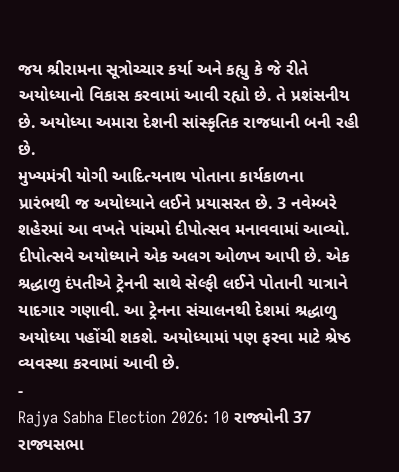જય શ્રીરામના સૂત્રોચ્ચાર કર્યા અને કહ્યુ કે જે રીતે અયોધ્યાનો વિકાસ કરવામાં આવી રહ્યો છે. તે પ્રશંસનીય છે. અયોધ્યા અમારા દેશની સાંસ્કૃતિક રાજધાની બની રહી છે.
મુખ્યમંત્રી યોગી આદિત્યનાથ પોતાના કાર્યકાળના પ્રારંભથી જ અયોધ્યાને લઈને પ્રયાસરત છે. 3 નવેમ્બરે શહેરમાં આ વખતે પાંચમો દીપોત્સવ મનાવવામાં આવ્યો. દીપોત્સવે અયોધ્યાને એક અલગ ઓળખ આપી છે. એક શ્રદ્ધાળુ દંપતીએ ટ્રેનની સાથે સેલ્ફી લઈને પોતાની યાત્રાને યાદગાર ગણાવી. આ ટ્રેનના સંચાલનથી દેશમાં શ્રદ્ધાળુ અયોધ્યા પહોંચી શકશે. અયોધ્યામાં પણ ફરવા માટે શ્રેષ્ઠ વ્યવસ્થા કરવામાં આવી છે.
-
Rajya Sabha Election 2026: 10 રાજ્યોની 37 રાજ્યસભા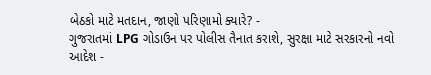બેઠકો માટે મતદાન, જાણો પરિણામો ક્યારે? -
ગુજરાતમાં LPG ગોડાઉન પર પોલીસ તૈનાત કરાશે, સુરક્ષા માટે સરકારનો નવો આદેશ -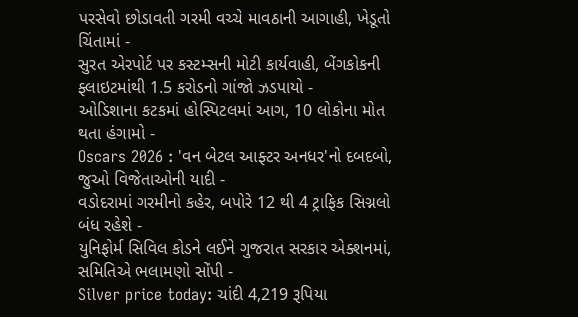પરસેવો છોડાવતી ગરમી વચ્ચે માવઠાની આગાહી, ખેડૂતો ચિંતામાં -
સુરત એરપોર્ટ પર કસ્ટમ્સની મોટી કાર્યવાહી, બેંગકોકની ફ્લાઇટમાંથી 1.5 કરોડનો ગાંજો ઝડપાયો -
ઓડિશાના કટકમાં હોસ્પિટલમાં આગ, 10 લોકોના મોત થતા હંગામો -
Oscars 2026 : 'વન બેટલ આફ્ટર અનધર'નો દબદબો, જુઓ વિજેતાઓની યાદી -
વડોદરામાં ગરમીનો કહેર, બપોરે 12 થી 4 ટ્રાફિક સિગ્નલો બંધ રહેશે -
યુનિફોર્મ સિવિલ કોડને લઈને ગુજરાત સરકાર એક્શનમાં, સમિતિએ ભલામણો સોંપી -
Silver price today: ચાંદી 4,219 રૂપિયા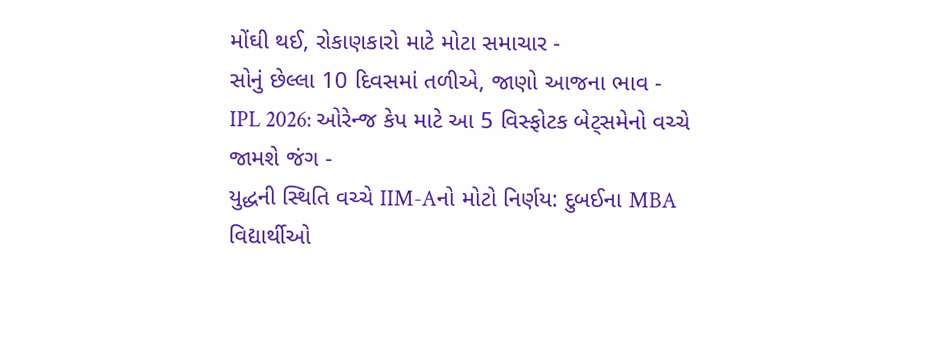મોંઘી થઈ, રોકાણકારો માટે મોટા સમાચાર -
સોનું છેલ્લા 10 દિવસમાં તળીએ, જાણો આજના ભાવ -
IPL 2026: ઓરેન્જ કેપ માટે આ 5 વિસ્ફોટક બેટ્સમેનો વચ્ચે જામશે જંગ -
યુદ્ધની સ્થિતિ વચ્ચે IIM-Aનો મોટો નિર્ણય: દુબઈના MBA વિદ્યાર્થીઓ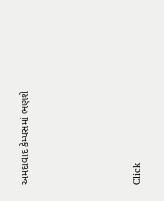અમદાવાદ કેમ્પસમાં ભણશે







Click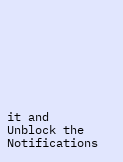it and Unblock the Notifications